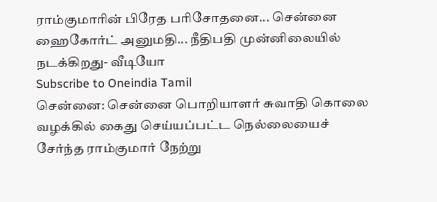ராம்குமாரின் பிரேத பரிசோதனை... சென்னை ஹைகோர்ட் அனுமதி... நீதிபதி முன்னிலையில் நடக்கிறது- வீடியோ
Subscribe to Oneindia Tamil
சென்னை: சென்னை பொறியாளர் சுவாதி கொலை வழக்கில் கைது செய்யப்பட்ட நெல்லையைச் சேர்ந்த ராம்குமார் நேற்று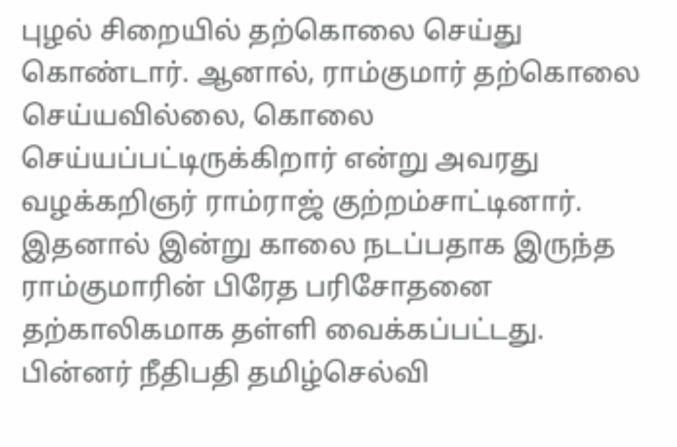புழல் சிறையில் தற்கொலை செய்து கொண்டார். ஆனால், ராம்குமார் தற்கொலை செய்யவில்லை, கொலை செய்யப்பட்டிருக்கிறார் என்று அவரது வழக்கறிஞர் ராம்ராஜ் குற்றம்சாட்டினார். இதனால் இன்று காலை நடப்பதாக இருந்த ராம்குமாரின் பிரேத பரிசோதனை தற்காலிகமாக தள்ளி வைக்கப்பட்டது. பின்னர் நீதிபதி தமிழ்செல்வி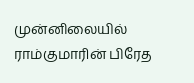முன்னிலையில் ராம்குமாரின் பிரேத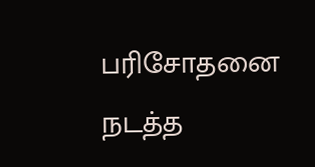பரிசோதனை நடத்த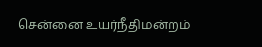சென்னை உயர்நீதிமன்றம்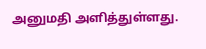அனுமதி அளித்துள்ளது.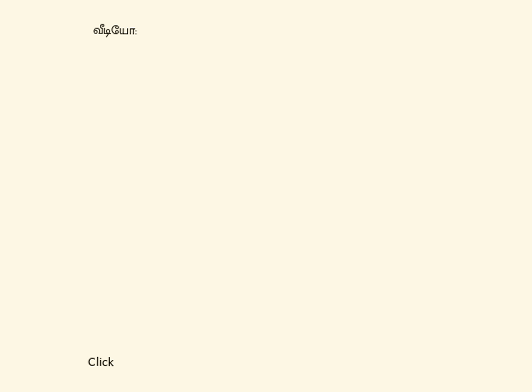வீடியோ:












Click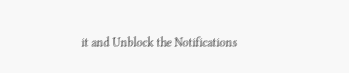it and Unblock the Notifications